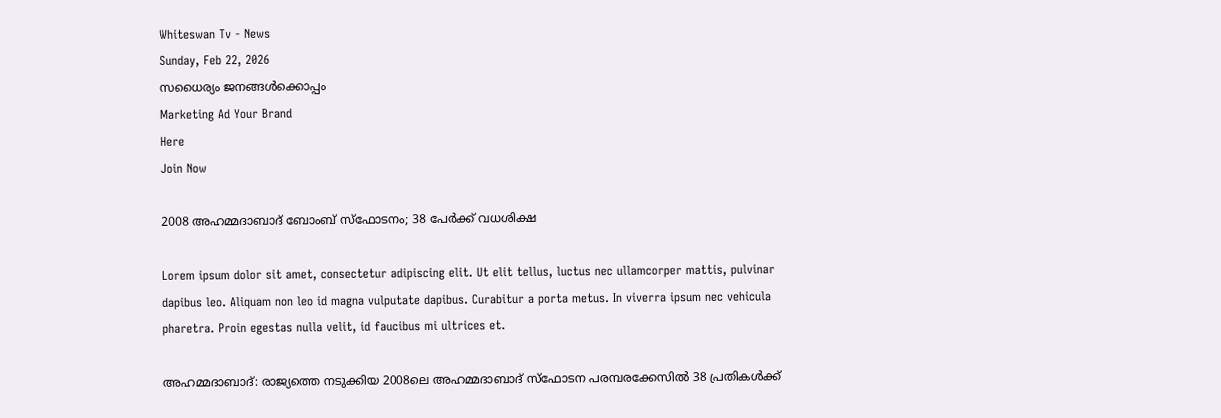Whiteswan Tv - News
Sunday, Feb 22, 2026
സധൈര്യം ജനങ്ങൾക്കൊപ്പം
Marketing Ad Your Brand
Here
Join Now

2008 അഹമ്മദാബാദ് ബോംബ് സ്ഫോടനം; 38 പേർക്ക് വധശിക്ഷ

Lorem ipsum dolor sit amet, consectetur adipiscing elit. Ut elit tellus, luctus nec ullamcorper mattis, pulvinar dapibus leo. Aliquam non leo id magna vulputate dapibus. Curabitur a porta metus. In viverra ipsum nec vehicula pharetra. Proin egestas nulla velit, id faucibus mi ultrices et.

അഹമ്മദാബാദ്: രാജ്യത്തെ നടുക്കിയ 2008ലെ അഹമ്മദാബാദ് സ്ഫോടന പരമ്പരക്കേസിൽ 38 പ്രതികൾക്ക്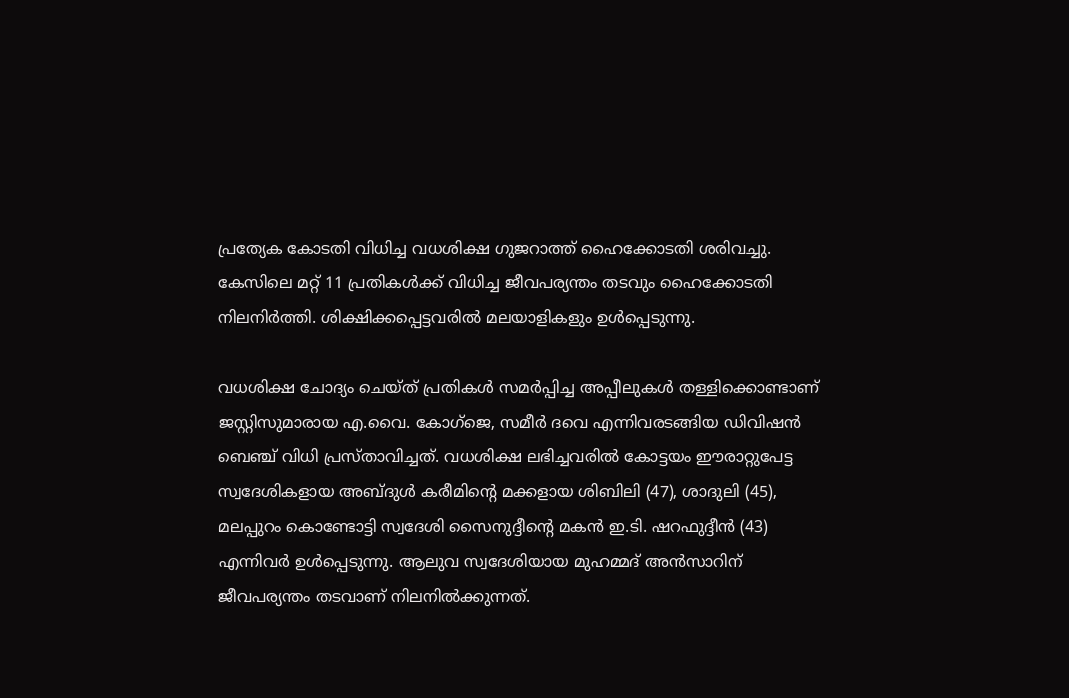പ്രത്യേക കോടതി വിധിച്ച വധശിക്ഷ ഗുജറാത്ത് ഹൈക്കോടതി ശരിവച്ചു. കേസിലെ മറ്റ് 11 പ്രതികൾക്ക് വിധിച്ച ജീവപര്യന്തം തടവും ഹൈക്കോടതി നിലനിർത്തി. ശിക്ഷിക്കപ്പെട്ടവരിൽ മലയാളികളും ഉൾപ്പെടുന്നു.

വധശിക്ഷ ചോദ്യം ചെയ്ത് പ്രതികൾ സമർപ്പിച്ച അപ്പീലുകൾ തള്ളിക്കൊണ്ടാണ് ജസ്റ്റിസുമാരായ എ.വൈ. കോഗ്ജെ, സമീർ ദവെ എന്നിവരടങ്ങിയ ഡിവിഷൻ ബെഞ്ച് വിധി പ്രസ്താവിച്ചത്. വധശിക്ഷ ലഭിച്ചവരിൽ കോട്ടയം ഈരാറ്റുപേട്ട സ്വദേശികളായ അബ്ദുൾ കരീമിന്റെ മക്കളായ ശിബിലി (47), ശാദുലി (45), മലപ്പുറം കൊണ്ടോട്ടി സ്വദേശി സൈനുദ്ദീന്റെ മകൻ ഇ.ടി. ഷറഫുദ്ദീൻ (43) എന്നിവർ ഉൾപ്പെടുന്നു. ആലുവ സ്വദേശിയായ മുഹമ്മദ് അൻസാറിന് ജീവപര്യന്തം തടവാണ് നിലനിൽക്കുന്നത്.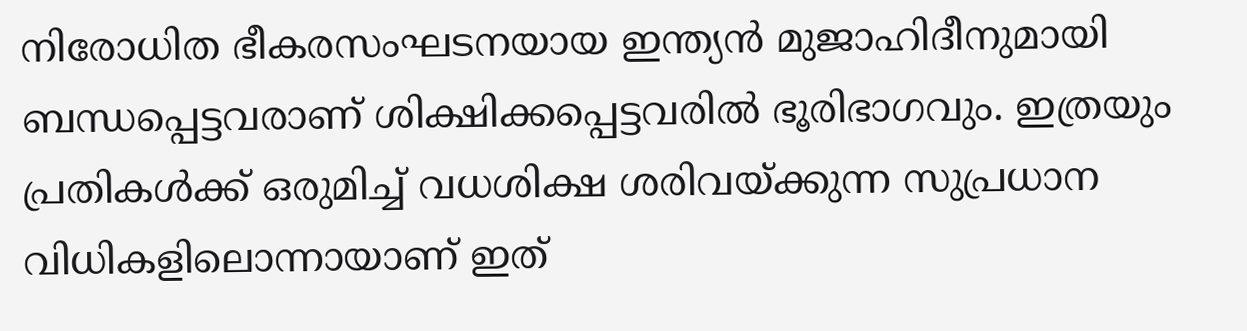നിരോധിത ഭീകരസംഘടനയായ ഇന്ത്യൻ മുജാഹിദീനുമായി ബന്ധപ്പെട്ടവരാണ് ശിക്ഷിക്കപ്പെട്ടവരിൽ ഭൂരിഭാഗവും. ഇത്രയും പ്രതികൾക്ക് ഒരുമിച്ച് വധശിക്ഷ ശരിവയ്ക്കുന്ന സുപ്രധാന വിധികളിലൊന്നായാണ് ഇത്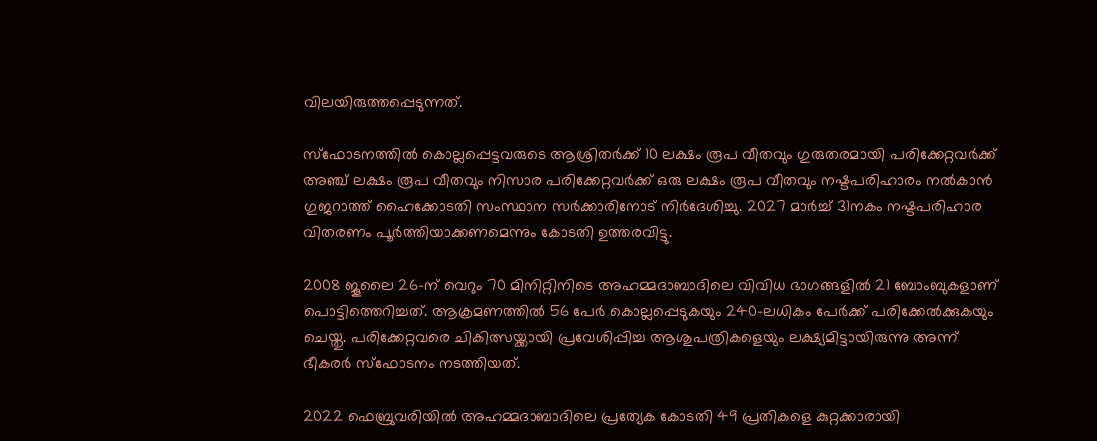വിലയിരുത്തപ്പെടുന്നത്.

സ്ഫോടനത്തിൽ കൊല്ലപ്പെട്ടവരുടെ ആശ്രിതർക്ക് 10 ലക്ഷം രൂപ വീതവും ഗുരുതരമായി പരിക്കേറ്റവർക്ക് അഞ്ച് ലക്ഷം രൂപ വീതവും നിസാര പരിക്കേറ്റവർക്ക് ഒരു ലക്ഷം രൂപ വീതവും നഷ്ടപരിഹാരം നൽകാൻ ഗുജറാത്ത് ഹൈക്കോടതി സംസ്ഥാന സർക്കാരിനോട് നിർദേശിച്ചു. 2027 മാർച്ച് 31നകം നഷ്ടപരിഹാര വിതരണം പൂർത്തിയാക്കണമെന്നും കോടതി ഉത്തരവിട്ടു.

2008 ജൂലൈ 26-ന് വെറും 70 മിനിറ്റിനിടെ അഹമ്മദാബാദിലെ വിവിധ ഭാഗങ്ങളിൽ 21 ബോംബുകളാണ് പൊട്ടിത്തെറിച്ചത്. ആക്രമണത്തിൽ 56 പേർ കൊല്ലപ്പെടുകയും 240-ലധികം പേർക്ക് പരിക്കേൽക്കുകയും ചെയ്തു. പരിക്കേറ്റവരെ ചികിത്സയ്ക്കായി പ്രവേശിപ്പിച്ച ആശുപത്രികളെയും ലക്ഷ്യമിട്ടായിരുന്നു അന്ന് ഭീകരർ സ്ഫോടനം നടത്തിയത്.

2022 ഫെബ്രുവരിയിൽ അഹമ്മദാബാദിലെ പ്രത്യേക കോടതി 49 പ്രതികളെ കുറ്റക്കാരായി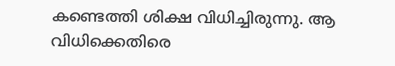കണ്ടെത്തി ശിക്ഷ വിധിച്ചിരുന്നു. ആ വിധിക്കെതിരെ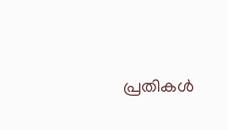പ്രതികൾ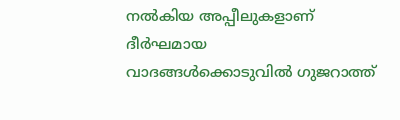നൽകിയ അപ്പീലുകളാണ് ദീർഘമായ വാദങ്ങൾക്കൊടുവിൽ ഗുജറാത്ത്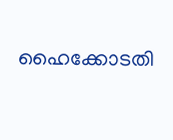ഹൈക്കോടതി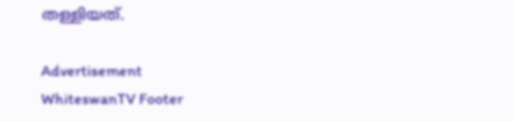തള്ളിയത്.

Advertisement
WhiteswanTV Footer